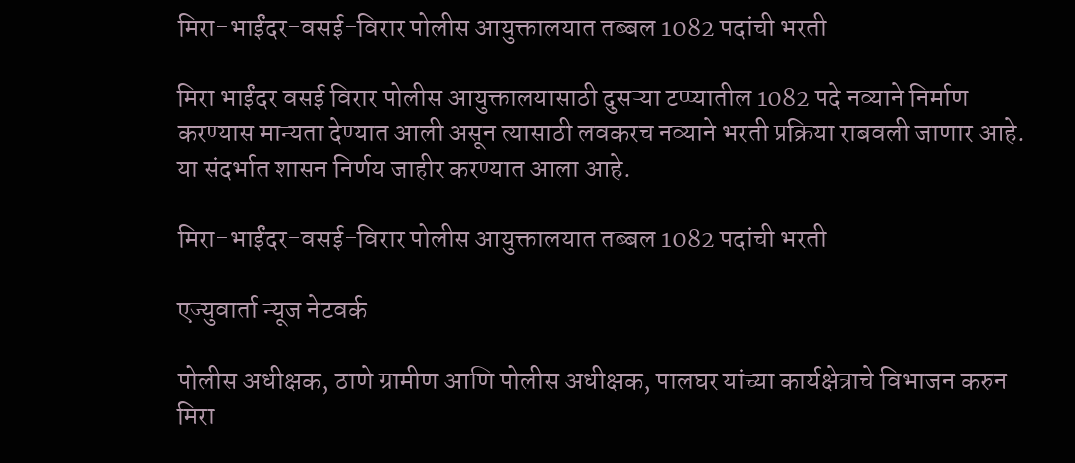मिरा-भाईंदर-वसई-विरार पोलीस आयुक्तालयात तब्बल 1082 पदांची भरती

मिरा भाईंदर वसई विरार पोलीस आयुक्तालयासाठी दुसऱ्या टप्प्यातील 1082 पदे नव्याने निर्माण करण्यास मान्यता देण्यात आली असून त्यासाठी लवकरच नव्याने भरती प्रक्रिया राबवली जाणार आहे. या संदर्भात शासन निर्णय जाहीर करण्यात आला आहे.

मिरा-भाईंदर-वसई-विरार पोलीस आयुक्तालयात तब्बल 1082 पदांची भरती

एज्युवार्ता न्यूज नेटवर्क

पोलीस अधीक्षक, ठाणे ग्रामीण आणि पोलीस अधीक्षक, पालघर यांच्या कार्यक्षेत्राचे विभाजन करुन मिरा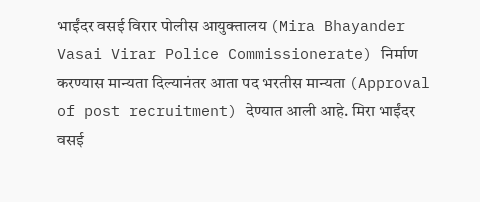भाईंदर वसई विरार पोलीस आयुक्तालय (Mira Bhayander Vasai Virar Police Commissionerate) निर्माण करण्यास मान्यता दिल्यानंतर आता पद भरतीस मान्यता (Approval of post recruitment) देण्यात आली आहे. मिरा भाईंदर वसई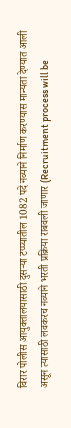विरार पोलीस आयुक्तालयासाठी दुसऱ्या टप्प्यातील 1082 पदे नव्याने निर्माण करण्यास मान्यता देण्यात आली असून त्यासाठी लवकरच नव्याने भरती प्रक्रिया राबवली जाणार (Recruitment process will be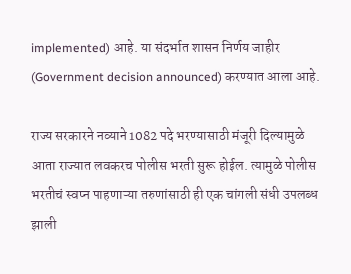implemented) आहे. या संदर्भात शासन निर्णय जाहीर (Government decision announced) करण्यात आला आहे.

राज्य सरकारने नव्याने 1082 पदे भरण्यासाठी मंजूरी दिल्यामुळे आता राज्यात लवकरच पोलीस भरती सुरू होईल. त्यामुळे पोलीस भरतीचं स्वप्न पाहणाऱ्या तरुणांसाठी ही एक चांगली संधी उपलब्ध झाली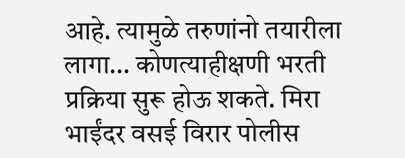आहे. त्यामुळे तरुणांनो तयारीला लागा… कोणत्याहीक्षणी भरती प्रक्रिया सुरू होऊ शकते. मिरा भाईंदर वसई विरार पोलीस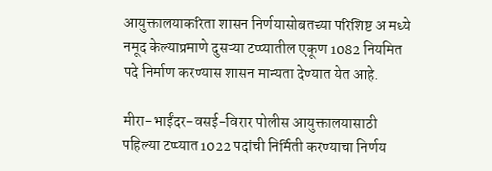आयुक्तालयाकरिता शासन निर्णयासोबतच्या परिशिष्ट अ मध्ये नमूद केल्याप्रमाणे दुसऱ्या टप्प्यातील एकूण 1082 नियमित पदे निर्माण करण्यास शासन मान्यता देण्यात येत आहे.

मीरा-भाईंदर-वसई-विरार पोलीस आयुक्तालयासाठी पहिल्या टप्प्यात 1022 पदांची निर्मिती करण्याचा निर्णय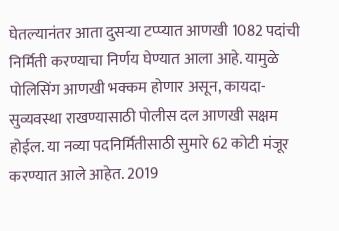घेतल्यानंतर आता दुसऱ्या टप्प्यात आणखी 1082 पदांची निर्मिती करण्याचा निर्णय घेण्यात आला आहे. यामुळे पोलिसिंग आणखी भक्कम होणार असून, कायदा-सुव्यवस्था राखण्यासाठी पोलीस दल आणखी सक्षम होईल. या नव्या पदनिर्मितीसाठी सुमारे 62 कोटी मंजूर करण्यात आले आहेत. 2019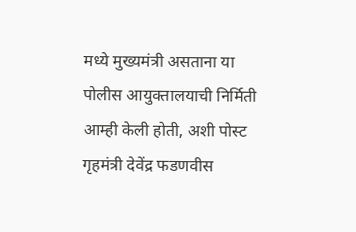मध्ये मुख्यमंत्री असताना या पोलीस आयुक्तालयाची निर्मिती आम्ही केली होती, अशी पोस्ट गृहमंत्री देवेंद्र फडणवीस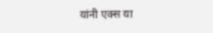यांनी एक्स या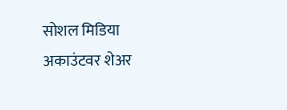सोशल मिडिया अकाउंटवर शेअर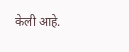केली आहे.